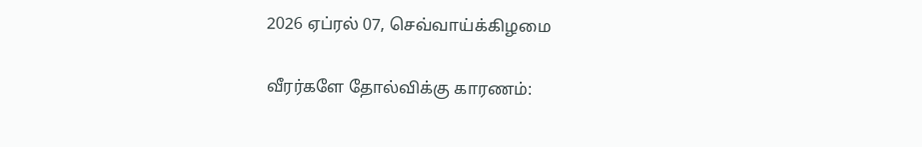2026 ஏப்ரல் 07, செவ்வாய்க்கிழமை

வீரர்களே தோல்விக்கு காரணம்: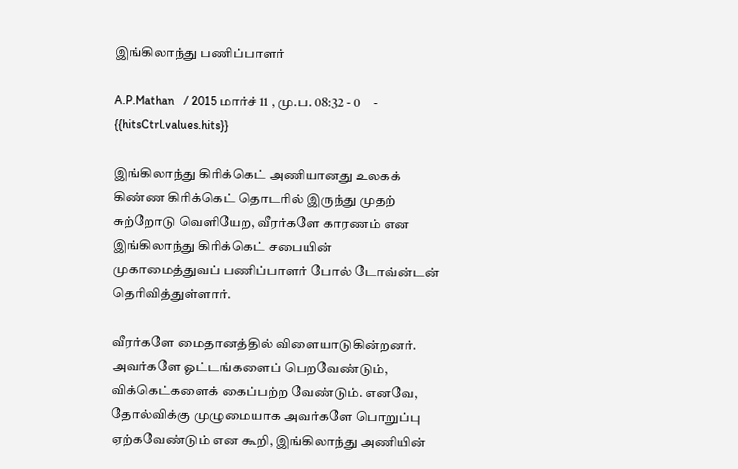இங்கிலாந்து பணிப்பாளர்

A.P.Mathan   / 2015 மார்ச் 11 , மு.ப. 08:32 - 0     - {{hitsCtrl.values.hits}}

இங்கிலாந்து கிரிக்கெட் அணியானது உலகக் கிண்ண கிரிக்கெட் தொடரில் இருந்து முதற் சுற்றோடு வெளியேற, வீரர்களே காரணம் என இங்கிலாந்து கிரிக்கெட் சபையின் முகாமைத்துவப் பணிப்பாளர் போல் டோவ்ன்டன் தெரிவித்துள்ளார்.

வீரர்களே மைதானத்தில் விளையாடுகின்றனர். அவர்களே ஓட்டங்களைப் பெறவேண்டும், விக்கெட்களைக் கைப்பற்ற வேண்டும். எனவே, தோல்விக்கு முழுமையாக அவர்களே பொறுப்பு ஏற்கவேண்டும் என கூறி, இங்கிலாந்து அணியின்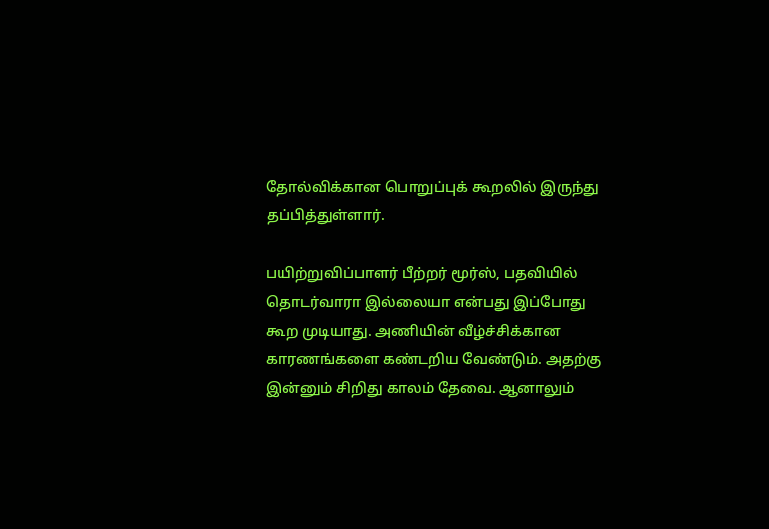தோல்விக்கான பொறுப்புக் கூறலில் இருந்து தப்பித்துள்ளார்.

பயிற்றுவிப்பாளர் பீற்றர் மூர்ஸ், பதவியில் தொடர்வாரா இல்லையா என்பது இப்போது கூற முடியாது. அணியின் வீழ்ச்சிக்கான காரணங்களை கண்டறிய வேண்டும். அதற்கு இன்னும் சிறிது காலம் தேவை. ஆனாலும்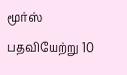மூர்ஸ் பதவியேற்று 10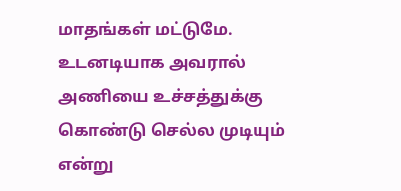மாதங்கள் மட்டுமே. உடனடியாக அவரால் அணியை உச்சத்துக்கு கொண்டு செல்ல முடியும் என்று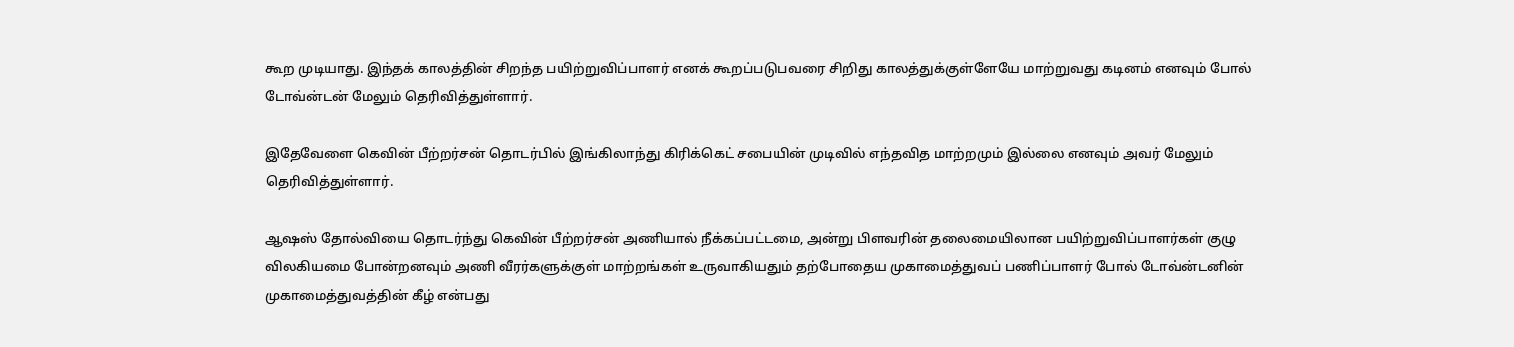கூற முடியாது. இந்தக் காலத்தின் சிறந்த பயிற்றுவிப்பாளர் எனக் கூறப்படுபவரை சிறிது காலத்துக்குள்ளேயே மாற்றுவது கடினம் எனவும் போல் டோவ்ன்டன் மேலும் தெரிவித்துள்ளார்.

இதேவேளை கெவின் பீற்றர்சன் தொடர்பில் இங்கிலாந்து கிரிக்கெட் சபையின் முடிவில் எந்தவித மாற்றமும் இல்லை எனவும் அவர் மேலும் தெரிவித்துள்ளார்.

ஆஷஸ் தோல்வியை தொடர்ந்து கெவின் பீற்றர்சன் அணியால் நீக்கப்பட்டமை, அன்று பிளவரின் தலைமையிலான பயிற்றுவிப்பாளர்கள் குழு விலகியமை போன்றனவும் அணி வீரர்களுக்குள் மாற்றங்கள் உருவாகியதும் தற்போதைய முகாமைத்துவப் பணிப்பாளர் போல் டோவ்ன்டனின் முகாமைத்துவத்தின் கீழ் என்பது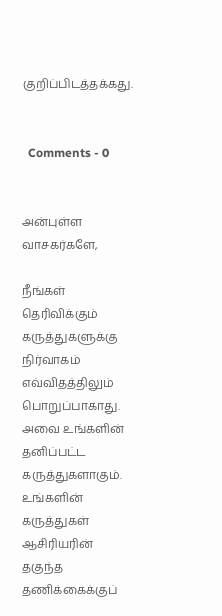குறிப்பிடத்தக்கது.


  Comments - 0


அன்புள்ள வாசகர்களே,

நீங்கள் தெரிவிக்கும் கருத்துகளுக்கு நிர்வாகம் எவ்விதத்திலும் பொறுப்பாகாது. அவை உங்களின் தனிப்பட்ட கருத்துகளாகும். உங்களின் கருத்துகள் ஆசிரியரின் தகுந்த தணிக்கைக்குப்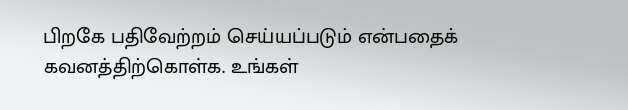பிறகே பதிவேற்றம் செய்யப்படும் என்பதைக் கவனத்திற்கொள்க. உங்கள்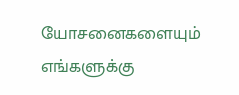யோசனைகளையும் எங்களுக்கு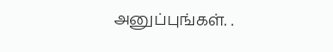அனுப்புங்கள். .